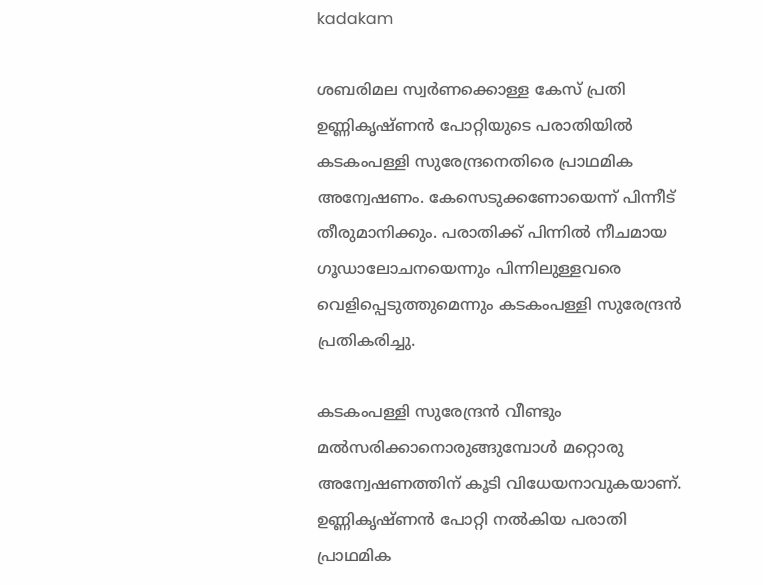kadakam

ശബരിമല സ്വര്‍ണക്കൊള്ള കേസ് പ്രതി ഉണ്ണികൃഷ്ണന്‍ പോറ്റിയുടെ പരാതിയില്‍ കടകംപള്ളി സുരേന്ദ്രനെതിരെ പ്രാഥമിക അന്വേഷണം. കേസെടുക്കണോയെന്ന് പിന്നീട് തീരുമാനിക്കും. പരാതിക്ക് പിന്നില്‍ നീചമായ ഗൂഡാലോചനയെന്നും പിന്നിലുള്ളവരെ വെളിപ്പെടുത്തുമെന്നും കടകംപള്ളി സുരേന്ദ്രന്‍ പ്രതികരിച്ചു.

കടകംപള്ളി സുരേന്ദ്രന്‍ വീണ്ടും മല്‍സരിക്കാനൊരുങ്ങുമ്പോള്‍ മറ്റൊരു അന്വേഷണത്തിന് കൂടി വിധേയനാവുകയാണ്. ഉണ്ണികൃഷ്ണന്‍ പോറ്റി നല്‍കിയ പരാതി പ്രാഥമിക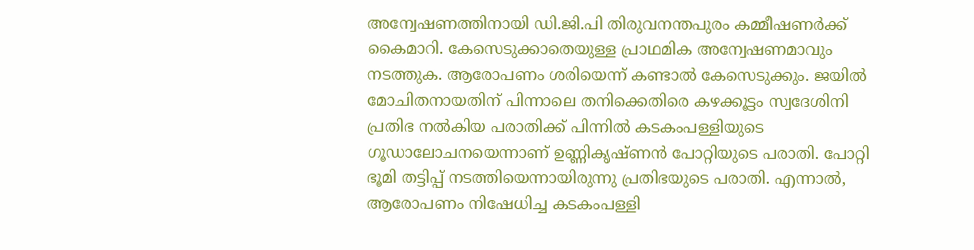അന്വേഷണത്തിനായി ഡി.ജി.പി തിരുവനന്തപുരം കമ്മീഷണര്‍ക്ക് കൈമാറി. കേസെടുക്കാതെയുള്ള പ്രാഥമിക അന്വേഷണമാവും നടത്തുക. ആരോപണം ശരിയെന്ന് കണ്ടാല്‍ കേസെടുക്കും. ജയില്‍ മോചിതനായതിന് പിന്നാലെ തനിക്കെതിരെ കഴക്കൂട്ടം സ്വദേശിനി പ്രതിഭ നല്‍കിയ പരാതിക്ക് പിന്നില്‍ കടകംപള്ളിയുടെ ഗൂഡാലോചനയെന്നാണ് ഉണ്ണികൃഷ്ണന്‍ പോറ്റിയുടെ പരാതി. പോറ്റി ഭൂമി തട്ടിപ്പ് നടത്തിയെന്നായിരുന്നു പ്രതിഭയുടെ പരാതി. എന്നാല്‍, ആരോപണം നിഷേധിച്ച കടകംപള്ളി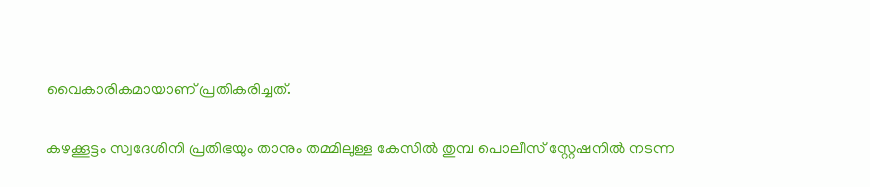വൈകാരികമായാണ് പ്രതികരിച്ചത്.

കഴക്കൂട്ടം സ്വദേശിനി പ്രതിഭയും താനും തമ്മിലുള്ള കേസില്‍ തുമ്പ പൊലീസ് സ്റ്റേഷനില്‍ നടന്ന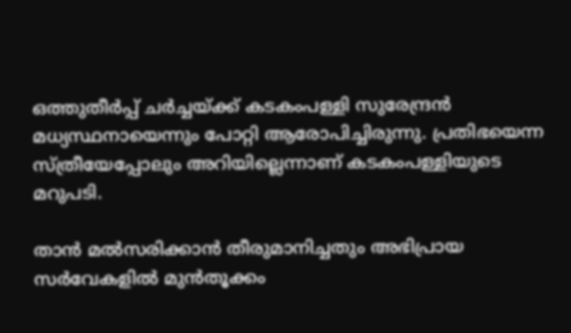ഒത്തുതീര്‍പ്പ് ചര്‍ച്ചയ്ക്ക് കടകംപള്ളി സുരേന്ദ്രന്‍ മധ്യസ്ഥനായെന്നും പോറ്റി ആരോപിച്ചിരുന്നു. പ്രതിഭയെന്ന സ്ത്രീയേപ്പോലും അറിയില്ലെന്നാണ് കടകംപള്ളിയുടെ മറുപടി.

താന്‍ മല്‍സരിക്കാന്‍ തീരുമാനിച്ചതും അഭിപ്രായ സര്‍വേകളില്‍ മുന്‍തൂക്കം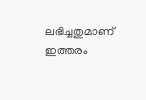ലഭിച്ചതുമാണ് ഇത്തരം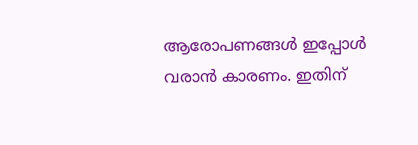ആരോപണങ്ങള്‍ ഇപ്പോള്‍ വരാന്‍ കാരണം. ഇതിന്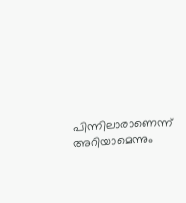പിന്നിലാരാണെന്ന് അറിയാമെന്നും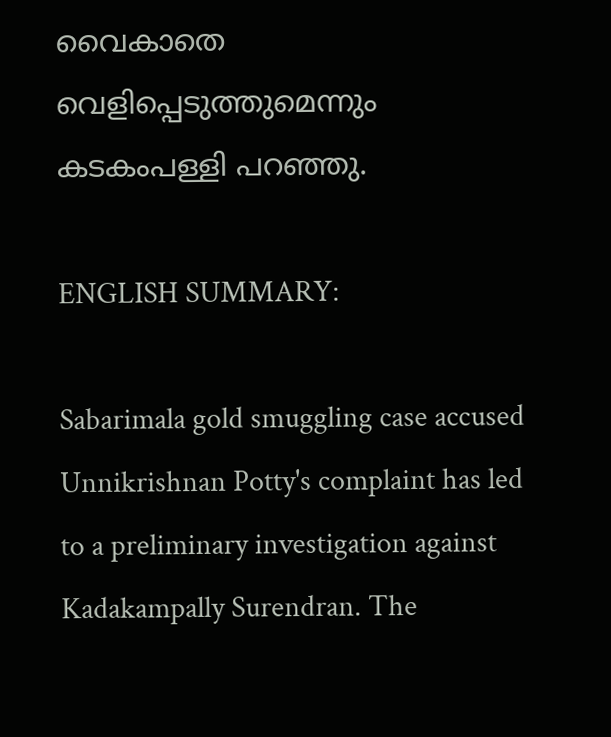വൈകാതെ വെളിപ്പെടുത്തുമെന്നും കടകംപള്ളി പറഞ്ഞു.

ENGLISH SUMMARY:

Sabarimala gold smuggling case accused Unnikrishnan Potty's complaint has led to a preliminary investigation against Kadakampally Surendran. The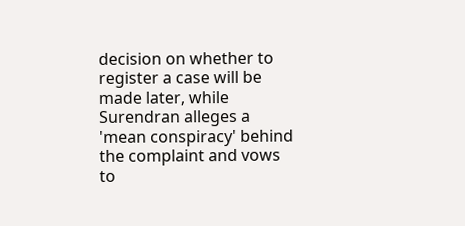decision on whether to register a case will be made later, while Surendran alleges a 'mean conspiracy' behind the complaint and vows to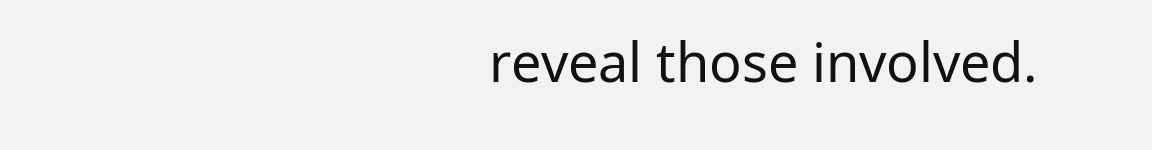reveal those involved.